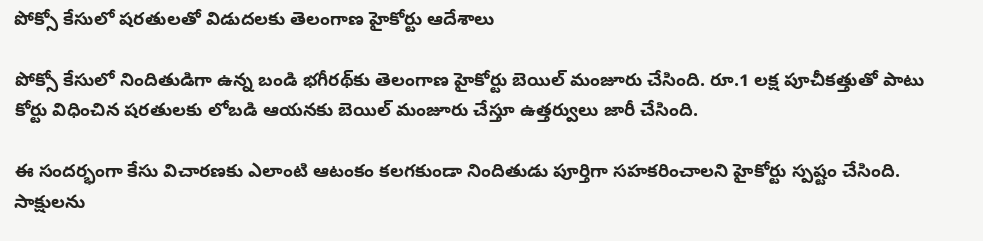పోక్సో కేసులో షరతులతో విడుదలకు తెలంగాణ హైకోర్టు ఆదేశాలు

పోక్సో కేసులో నిందితుడిగా ఉన్న బండి భగీరథ్‌కు తెలంగాణ హైకోర్టు బెయిల్ మంజూరు చేసింది. రూ.1 లక్ష పూచీకత్తుతో పాటు కోర్టు విధించిన షరతులకు లోబడి ఆయనకు బెయిల్ మంజూరు చేస్తూ ఉత్తర్వులు జారీ చేసింది.

ఈ సందర్భంగా కేసు విచారణకు ఎలాంటి ఆటంకం కలగకుండా నిందితుడు పూర్తిగా సహకరించాలని హైకోర్టు స్పష్టం చేసింది. సాక్షులను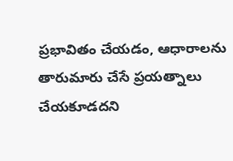ప్రభావితం చేయడం, ఆధారాలను తారుమారు చేసే ప్రయత్నాలు చేయకూడదని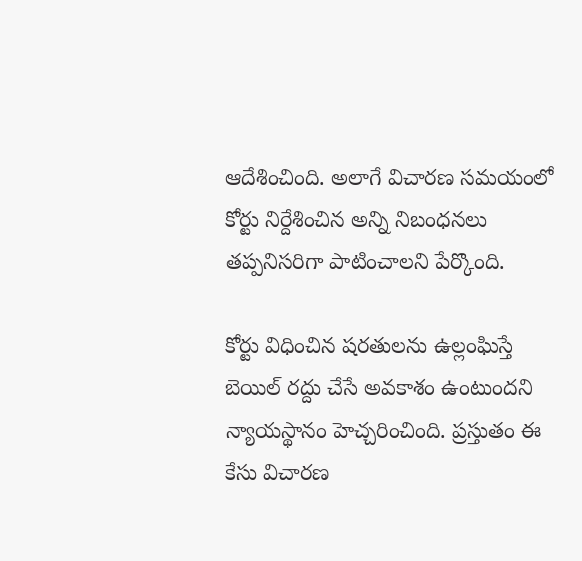ఆదేశించింది. అలాగే విచారణ సమయంలో కోర్టు నిర్దేశించిన అన్ని నిబంధనలు తప్పనిసరిగా పాటించాలని పేర్కొంది.

కోర్టు విధించిన షరతులను ఉల్లంఘిస్తే బెయిల్ రద్దు చేసే అవకాశం ఉంటుందని న్యాయస్థానం హెచ్చరించింది. ప్రస్తుతం ఈ కేసు విచారణ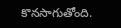కొనసాగుతోంది.